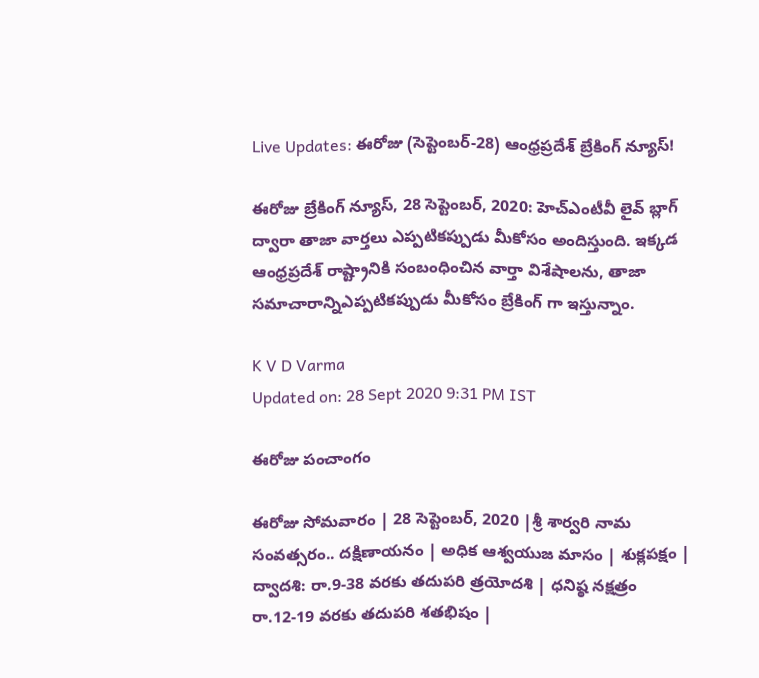Live Updates: ఈరోజు (సెప్టెంబర్-28) ఆంధ్రప్రదేశ్ బ్రేకింగ్ న్యూస్!

ఈరోజు బ్రేకింగ్ న్యూస్, 28 సెప్టెంబర్, 2020: హెచ్ఎంటీవీ లైవ్ బ్లాగ్ ద్వారా తాజా వార్తలు ఎప్పటికప్పుడు మీకోసం అందిస్తుంది. ఇక్కడ ఆంధ్రప్రదేశ్ రాష్ట్రానికి సంబంధించిన వార్తా విశేషాలను, తాజా సమాచారాన్నిఎప్పటికప్పుడు మీకోసం బ్రేకింగ్ గా ఇస్తున్నాం.

K V D Varma
Updated on: 28 Sept 2020 9:31 PM IST

ఈరోజు పంచాంగం

ఈరోజు సోమవారం | 28 సెప్టెంబర్, 2020 |శ్రీ శార్వరి నామ సంవత్సరం.. దక్షిణాయనం | అధిక ఆశ్వయుజ మాసం | శుక్లపక్షం | ద్వాదశి: రా.9-38 వరకు తదుపరి త్రయోదశి | ధనిష్ఠ నక్షత్రం రా.12-19 వరకు తదుపరి శతభిషం |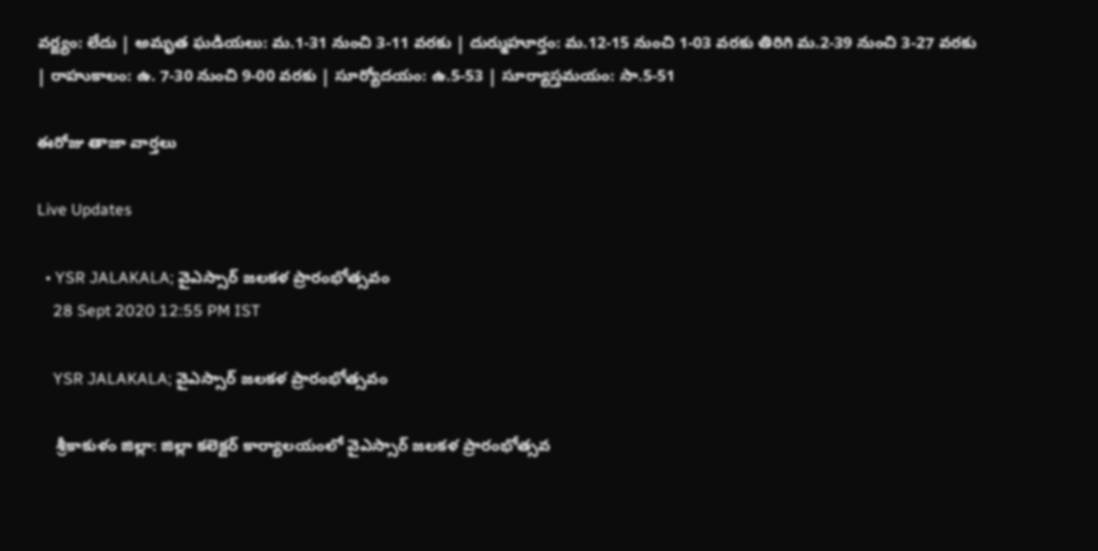వర్జ్యం: లేదు | అమృత ఘడియలు: మ.1-31 నుంచి 3-11 వరకు | దుర్ముహూర్తం: మ.12-15 నుంచి 1-03 వరకు తిరిగి మ.2-39 నుంచి 3-27 వరకు | రాహుకాలం: ఉ. 7-30 నుంచి 9-00 వరకు | సూర్యోదయం: ఉ.5-53 | సూర్యాస్తమయం: సా.5-51

ఈరోజు తాజా వార్తలు

Live Updates

  • YSR JALAKALA; వైఎస్సార్ జలకళ ప్రారంభోత్సవం
    28 Sept 2020 12:55 PM IST

    YSR JALAKALA; వైఎస్సార్ జలకళ ప్రారంభోత్సవం

    శ్రీకాకుళం జిల్లా: జిల్లా కలెక్టర్ కార్యాలయంలో వైఎస్సార్ జలకళ ప్రారంభోత్సవ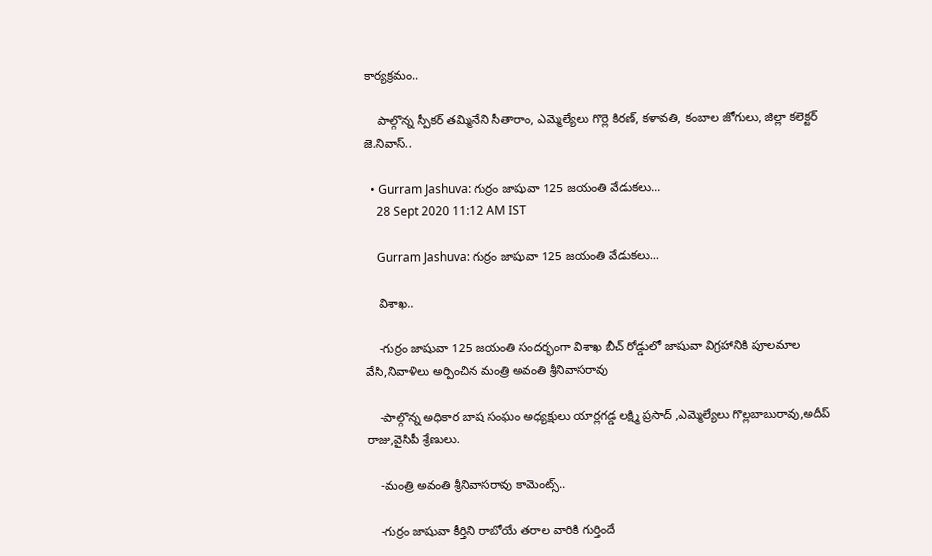కార్యక్రమం..

    పాల్గొన్న స్పీకర్ తమ్మినేని సీతారాం, ఎమ్మెల్యేలు గొర్లె కిరణ్, కళావతి, కంబాల జోగులు, జిల్లా కలెక్టర్ జె.నివాస్..

  • Gurram Jashuva: గుర్రం జాషువా 125 జయంతి వేడుకలు...
    28 Sept 2020 11:12 AM IST

    Gurram Jashuva: గుర్రం జాషువా 125 జయంతి వేడుకలు...

    విశాఖ..

    -గుర్రం జాషువా 125 జయంతి సందర్భంగా విశాఖ బీచ్ రోడ్డులో జాషువా విగ్రహానికి పూలమాల వేసి,నివాళిలు అర్పించిన మంత్రి అవంతి శ్రీనివాసరావు

    -పాల్గొన్న అధికార బాష సంఘం అధ్యక్షులు యార్లగడ్డ లక్ష్మి ప్రసాద్ ,ఎమ్మెల్యేలు గొల్లబాబురావు,అదీప్ రాజు,వైసిపీ శ్రేణులు.

    -మంత్రి అవంతి శ్రీనివాసరావు కామెంట్స్..

    -గుర్రం జాషువా కీర్తిని రాబోయే తరాల వారికి గుర్తిందే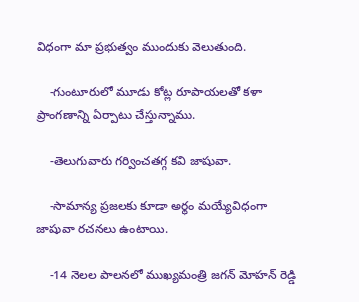విధంగా మా ప్రభుత్వం ముందుకు వెలుతుంది.

    -గుంటూరులో మూడు కోట్ల రూపాయలతో కళా ప్రాంగణాన్ని ఏర్పాటు చేస్తున్నాము.

    -తెలుగువారు గర్వించతగ్గ కవి జాషువా.

    -సామాన్య ప్రజలకు కూడా అర్థం మయ్యేవిధంగా జాషువా రచనలు ఉంటాయి.

    -14 నెలల పాలనలో ముఖ్యమంత్రి జగన్ మోహన్ రెడ్డి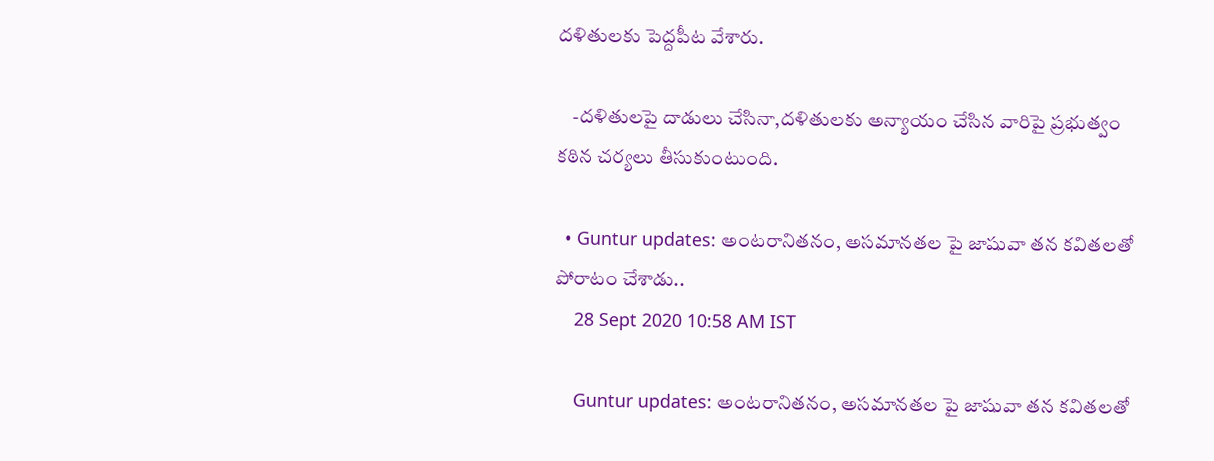దళితులకు పెద్దపీట వేశారు.

    -దళితులపై దాడులు చేసినా,దళితులకు అన్యాయం చేసిన వారిపై ప్రభుత్వం కఠిన చర్యలు తీసుకుంటుంది.

  • Guntur updates: అంటరానితనం, అసమానతల పై జాషువా తన కవితలతో పోరాటం చేశాడు..
    28 Sept 2020 10:58 AM IST

    Guntur updates: అంటరానితనం, అసమానతల పై జాషువా తన కవితలతో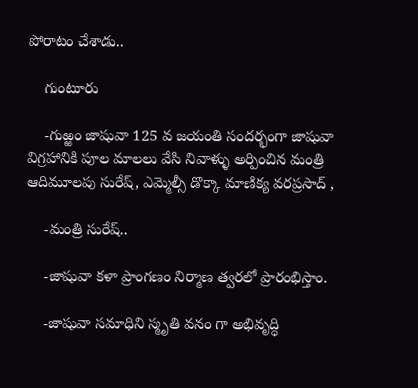పోరాటం చేశాడు..

    గుంటూరు

    -గుఱ్ఱం జాషువా 125 వ జయంతి సందర్భంగా జాషువా విగ్రహానికి పూల మాలలు వేసి నివాళ్ళు అర్పించిన మంత్రి ఆదిమూలపు సురేష్, ఎమ్మెల్సీ డొక్కా మాణిక్య వరప్రసాద్ ,

    -మంత్రి సురేష్..

    -జాషువా కళా ప్రాంగణం నిర్మాణ త్వరలో ప్రారంభిస్తాం.

    -జాషువా సమాధిని స్మృతి వనం గా అభివృద్ధి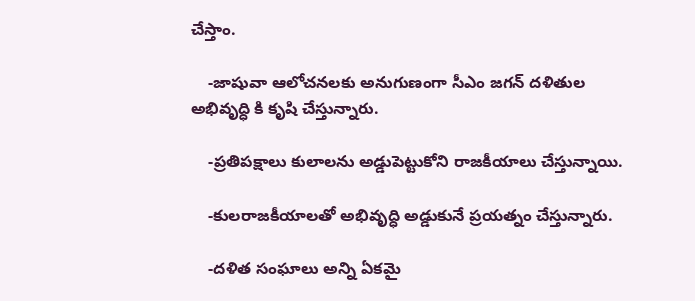చేస్తాం.

    -జాషువా ఆలోచనలకు అనుగుణంగా సీఎం జగన్ దళితుల అభివృద్ధి కి కృషి చేస్తున్నారు.

    -ప్రతిపక్షాలు కులాలను అడ్డుపెట్టుకోని రాజకీయాలు చేస్తున్నాయి.

    -కులరాజకీయాలతో అభివృద్ధి అడ్డుకునే ప్రయత్నం చేస్తున్నారు.

    -దళిత సంఘాలు అన్ని ఏకమై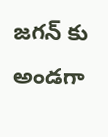జగన్ కు అండగా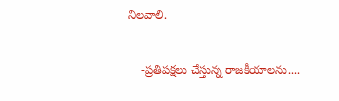నిలవాలి.

    -ప్రతిపక్షలు చేస్తున్న రాజకీయాలను....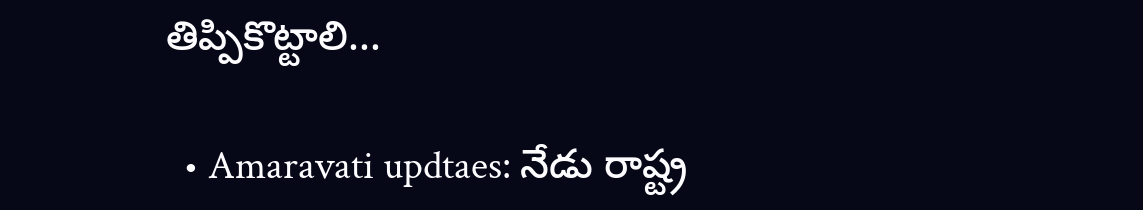తిప్పికొట్టాలి...

  • Amaravati updtaes: నేడు రాష్ట్ర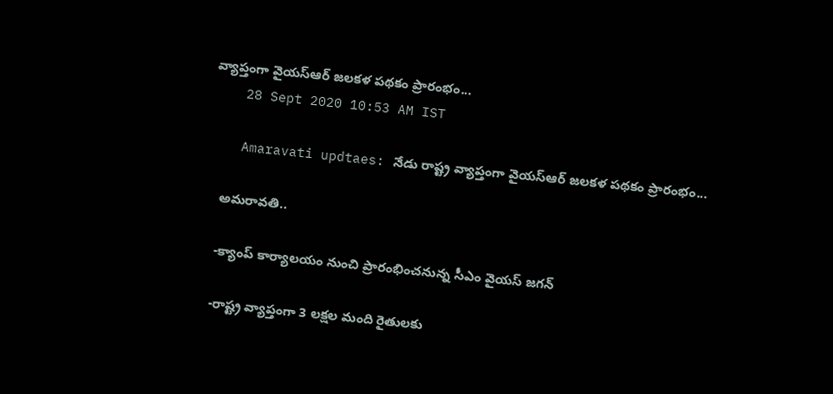వ్యాప్తంగా వైయస్‌ఆర్‌ జలకళ పథకం ప్రారంభం...
    28 Sept 2020 10:53 AM IST

    Amaravati updtaes: నేడు రాష్ట్ర వ్యాప్తంగా వైయస్‌ఆర్‌ జలకళ పథకం ప్రారంభం...

    అమరావతి..

    -క్యాంప్ కార్యాలయం నుంచి ప్రారంభించనున్న సీఎం వైయస్‌ జగన్

    -రాష్ట్ర వ్యాప్తంగా 3 లక్షల మంది రైతులకు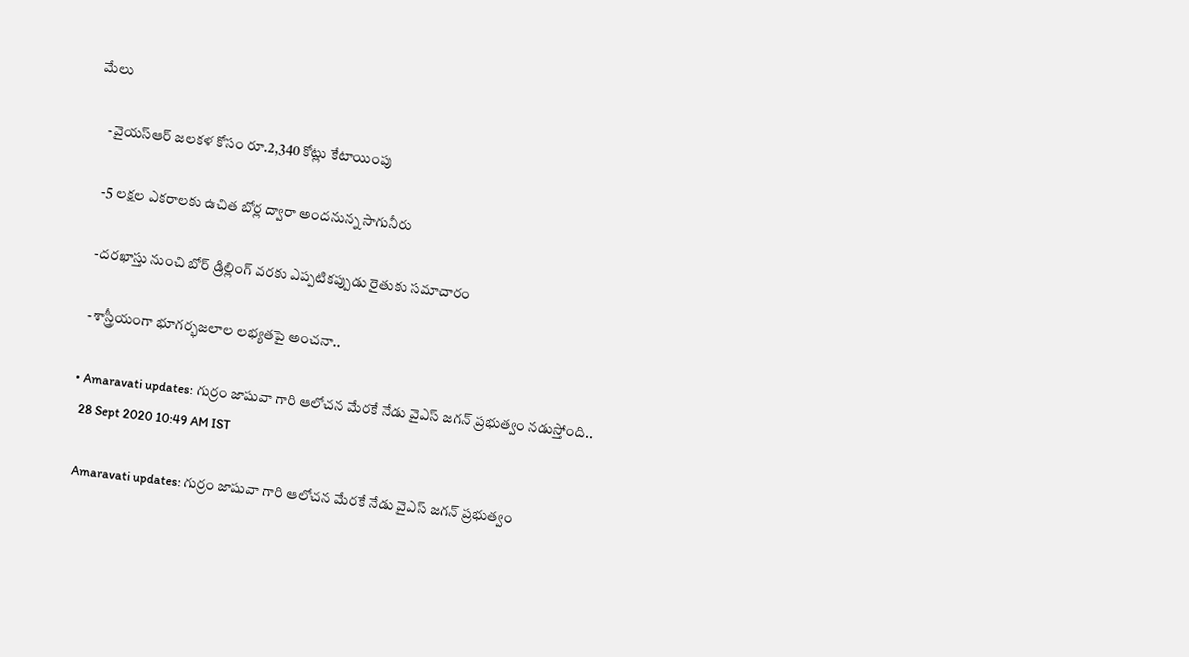మేలు

    -వైయస్‌ఆర్‌ జలకళ కోసం రూ.2,340 కోట్లు కేటాయింపు

    -5 లక్షల ఎకరాలకు ఉచిత బోర్ల ద్వారా అందనున్న సాగునీరు

    -దరఖాస్తు నుంచి బోర్‌ డ్రిల్లింగ్ వరకు ఎప్పటికప్పుడు రైతుకు సమాచారం

    -శాస్త్రీయంగా భూగర్భజలాల లభ్యతపై అంచనా..

  • Amaravati updates: గుర్రం జాషువా గారి ఆలోచన మేరకే నేడు వైఎస్ జగన్ ప్రభుత్వం నడుస్తోంది..
    28 Sept 2020 10:49 AM IST

    Amaravati updates: గుర్రం జాషువా గారి ఆలోచన మేరకే నేడు వైఎస్ జగన్ ప్రభుత్వం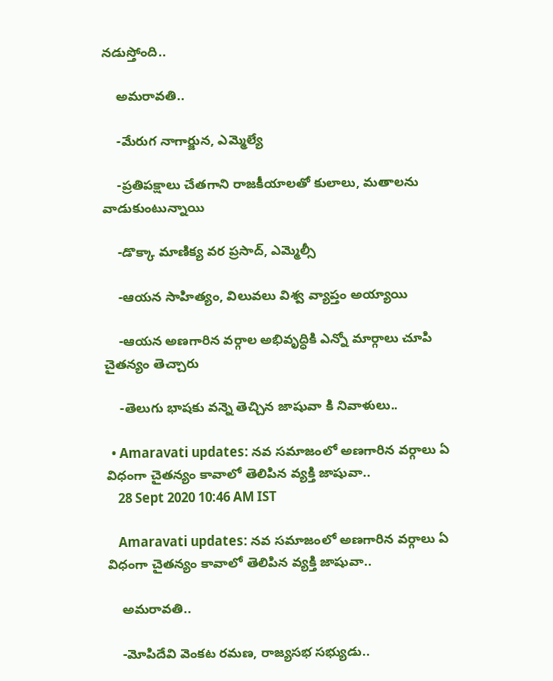నడుస్తోంది..

    అమరావతి..

    -మేరుగ నాగార్జున, ఎమ్మెల్యే

    -ప్రతిపక్షాలు చేతగాని రాజకీయాలతో కులాలు, మతాలను వాడుకుంటున్నాయి

    -డొక్కా మాణిక్య వర ప్రసాద్, ఎమ్మెల్సీ

    -ఆయన సాహిత్యం, విలువలు విశ్వ వ్యాప్తం అయ్యాయి

    -ఆయన అణగారిన వర్గాల అభివృద్ధికి ఎన్నో మార్గాలు చూపి చైతన్యం తెచ్చారు

    -తెలుగు భాషకు వన్నె తెచ్చిన జాషువా కి నివాళులు..

  • Amaravati updates: నవ సమాజంలో అణగారిన వర్గాలు ఏ విధంగా చైతన్యం కావాలో తెలిపిన వ్యక్తి జాషువా..
    28 Sept 2020 10:46 AM IST

    Amaravati updates: నవ సమాజంలో అణగారిన వర్గాలు ఏ విధంగా చైతన్యం కావాలో తెలిపిన వ్యక్తి జాషువా..

    అమరావతి..

    -మోపిదేవి వెంకట రమణ, రాజ్యసభ సభ్యుడు..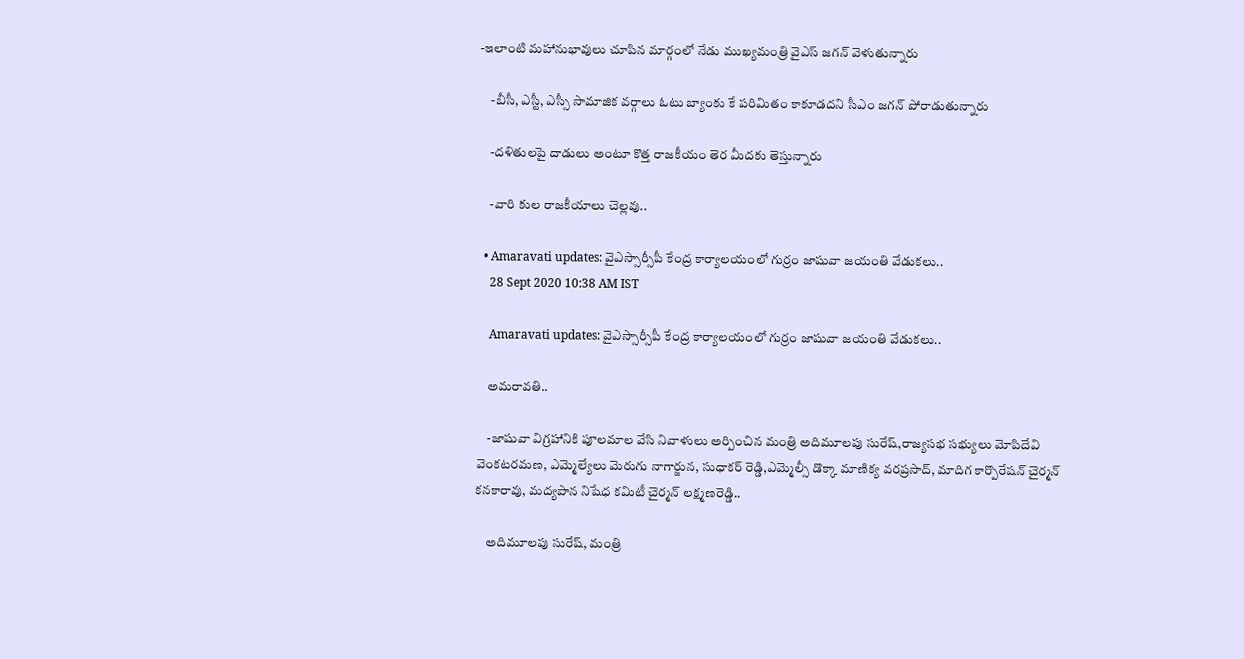-ఇలాంటి మహానుభావులు చూపిన మార్గంలో నేడు ముఖ్యమంత్రి వైఎస్ జగన్ వెళుతున్నారు

    -బీసీ, ఎస్టీ, ఎస్సీ సామాజిక వర్గాలు ఓటు బ్యాంకు కే పరిమితం కాకూడదని సీఎం జగన్ పోరాడుతున్నారు

    -దళితులపై దాడులు అంటూ కొత్త రాజకీయం తెర మీదకు తెస్తున్నారు

    -వారి కుల రాజకీయాలు చెల్లవు..

  • Amaravati updates: వైఎస్సార్సీపీ కేంద్ర కార్యాలయంలో గుర్రం జాషువా జయంతి వేడుకలు..
    28 Sept 2020 10:38 AM IST

    Amaravati updates: వైఎస్సార్సీపీ కేంద్ర కార్యాలయంలో గుర్రం జాషువా జయంతి వేడుకలు..

    అమరావతి..

    -జాషువా విగ్రహానికి పూలమాల వేసి నివాళులు అర్పించిన మంత్రి అదిమూలపు సురేష్,రాజ్యసభ సభ్యులు మోపిదేవి వెంకటరమణ, ఎమ్మెల్యేలు మెరుగు నాగార్జున, సుధాకర్ రెడ్డి,ఎమ్మెల్సీ డొక్కా మాణిక్య వరప్రసాద్, మాదిగ కార్పొరేషన్ చైర్మన్ కనకారావు, మద్యపాన నిషేధ కమిటీ చైర్మన్ లక్ష్మణరెడ్డి..

    అదిమూలపు సురేష్, మంత్రి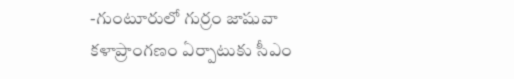-గుంటూరులో గుర్రం జాషువా కళాప్రాంగణం ఏర్పాటుకు సీఎం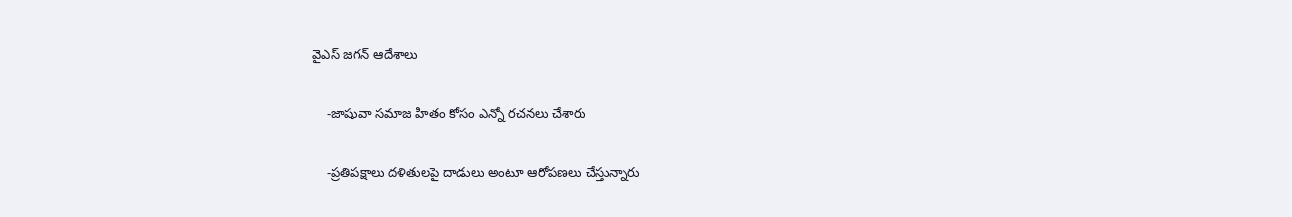వైఎస్ జగన్ ఆదేశాలు

    -జాషువా సమాజ హితం కోసం ఎన్నో రచనలు చేశారు

    -ప్రతిపక్షాలు దళితులపై దాడులు అంటూ ఆరోపణలు చేస్తున్నారు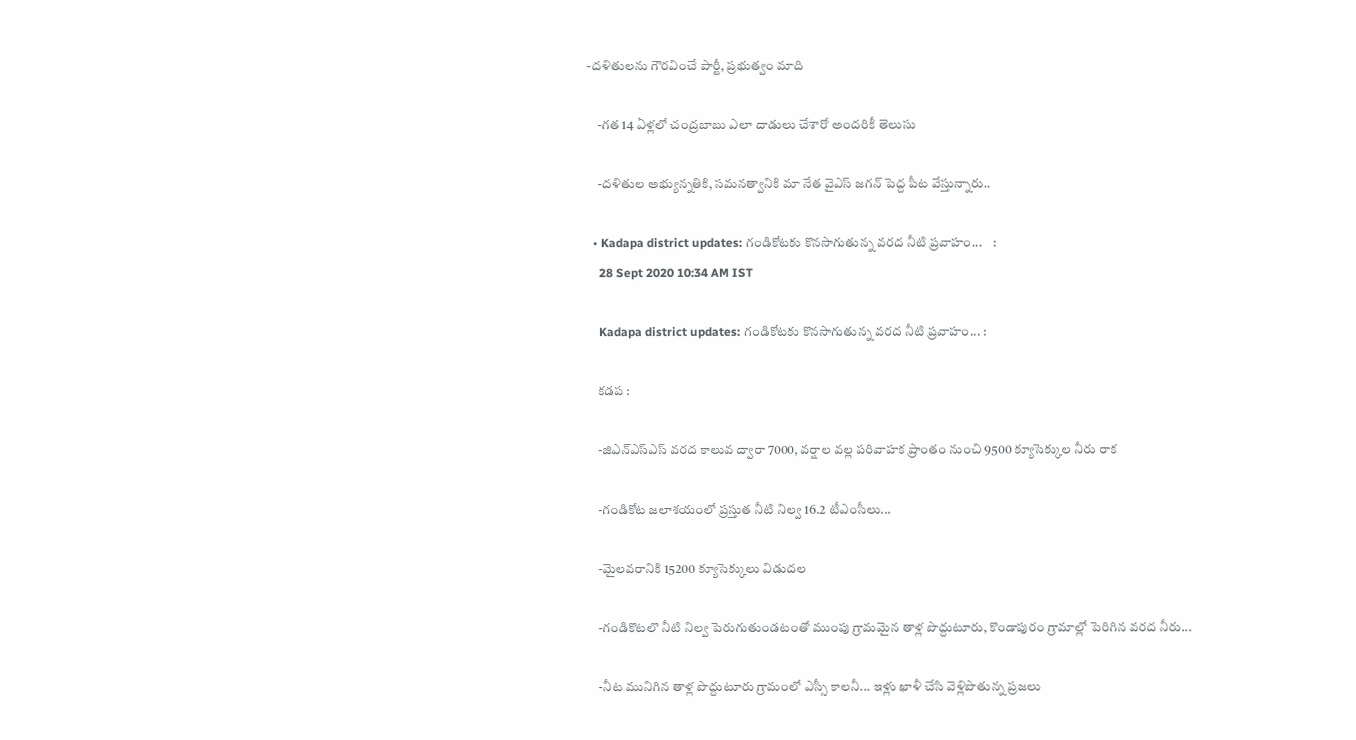-దళితులను గౌరవించే పార్టీ, ప్రభుత్వం మాది

    -గత 14 ఏళ్లలో చంద్రబాబు ఎలా దాడులు చేశారో అందరికీ తెలుసు

    -దళితుల అభ్యున్నతికి, సమనత్వానికి మా నేత వైఎస్ జగన్ పెద్ద పీట వేస్తున్నారు..

  • Kadapa district updates: గండికోటకు కొనసాగుతున్న వరద నీటి ప్రవాహం...    :
    28 Sept 2020 10:34 AM IST

    Kadapa district updates: గండికోటకు కొనసాగుతున్న వరద నీటి ప్రవాహం... :

    కడప :

    -జిఎన్ఎస్ఎస్ వరద కాలువ ద్వారా 7000, వర్షాల వల్ల పరివాహక ప్రాంతం నుంచి 9500 క్యూసెక్కుల నీరు రాక

    -గండికోట జలాశయంలో ప్రస్తుత నీటి నిల్వ 16.2 టీఎంసీలు...

    -మైలవరానికి 15200 క్యూసెక్కులు విడుదల

    -గండికొటలొ నీటి నిల్వ పెరుగుతుండటంతో ముంపు గ్రామమైన తాళ్ల పొద్దుటూరు, కొండాపురం గ్రామాల్లో పెరిగిన వరద నీరు...

    -నీట మునిగిన తాళ్ల పొద్దుటూరు గ్రామంలో ఎస్సీ కాలనీ... ఇళ్లు ఖాళీ చేసి వెళ్లిపొతున్న ప్రజలు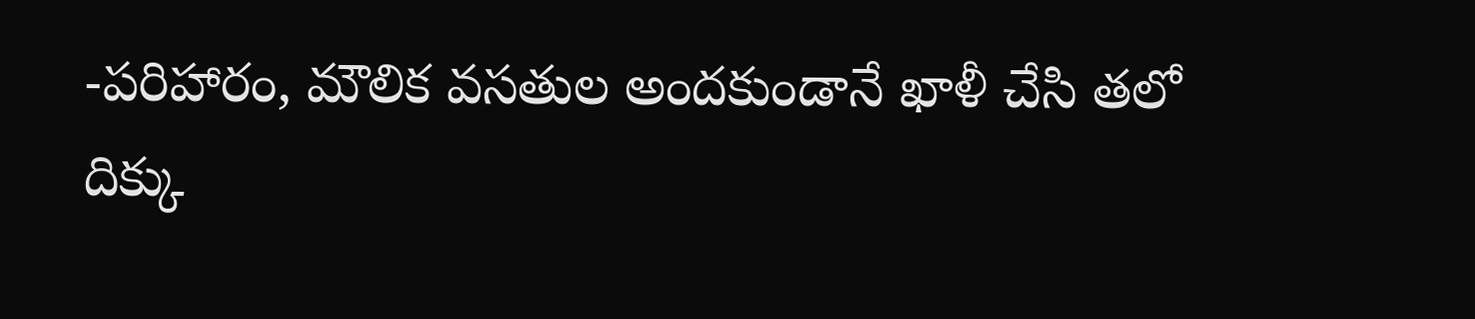-పరిహారం, మౌలిక వసతుల అందకుండానే ఖాళీ చేసి తలో దిక్కు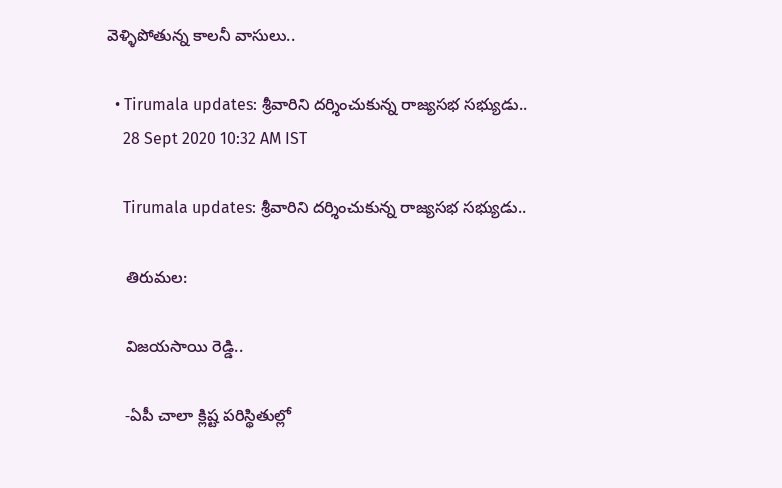వెళ్ళిపోతున్న కాలనీ వాసులు..

  • Tirumala updates: శ్రీవారిని దర్శించుకున్న రాజ్యసభ సభ్యుడు..
    28 Sept 2020 10:32 AM IST

    Tirumala updates: శ్రీవారిని దర్శించుకున్న రాజ్యసభ సభ్యుడు..

    తిరుమల:

    విజయసాయి రెడ్డి..

    -ఏపీ చాలా క్లిష్ట పరిస్థితుల్లో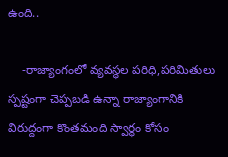ఉంది..

    -రాజ్యాంగంలో వ్యవస్థల పరిధి,పరిమితులు స్పష్టంగా చెప్పబడి ఉన్నా రాజ్యాంగానికి విరుద్దంగా కొంతమంది స్వార్థం కోసం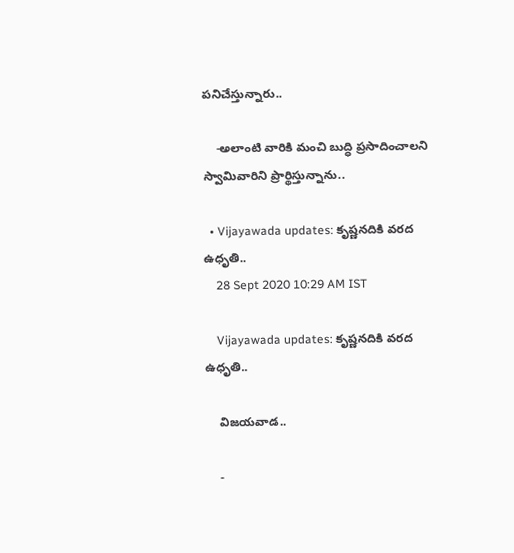పనిచేస్తున్నారు..

    -అలాంటి వారికి మంచి బుద్ధి ప్రసాదించాలని స్వామివారిని ప్రార్థిస్తున్నాను..

  • Vijayawada updates: కృష్ణనదికి వరద ఉధృతి..
    28 Sept 2020 10:29 AM IST

    Vijayawada updates: కృష్ణనదికి వరద ఉధృతి..

    విజయవాడ..

    -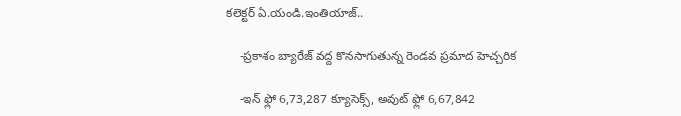కలెక్టర్ ఏ.యండి.ఇంతియాజ్..

    -ప్రకాశం బ్యారేజ్ వద్ద కొనసాగుతున్న రెండవ ప్రమాద హెచ్చరిక

    -ఇన్ ఫ్లో 6,73,287 క్యూసెక్స్, అవుట్ ఫ్లో 6,67,842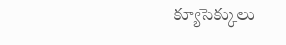క్యూసెక్కులు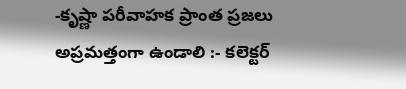-కృష్ణా పరీవాహక ప్రాంత ప్రజలు అప్రమత్తంగా ఉండాలి :- కలెక్టర్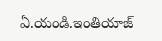ఏ.యండి.ఇంతియాజ్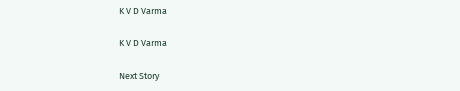K V D Varma

K V D Varma

Next Story